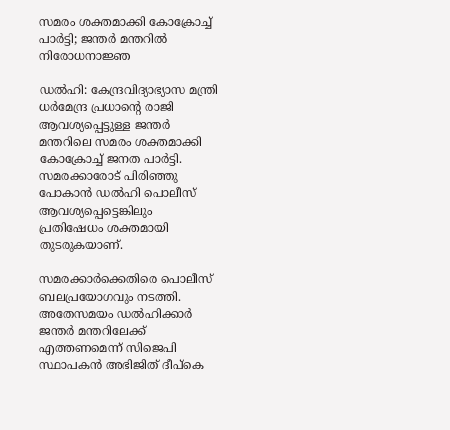സമരം ശക്തമാക്കി കോക്രോച്ച് പാര്‍ട്ടി; ജന്തര്‍ മന്തറിൽ നിരോധനാജ്ഞ

ഡൽഹി: കേന്ദ്രവിദ്യാഭ്യാസ മന്ത്രി ധർമേന്ദ്ര പ്രധാന്‍റെ രാജി ആവശ്യപ്പെട്ടുള്ള ജന്തർ മന്തറിലെ സമരം ശക്തമാക്കി കോക്രോച്ച് ജനത പാർട്ടി. സമരക്കാരോട് പിരിഞ്ഞു പോകാൻ ഡൽഹി പൊലീസ് ആവശ്യപ്പെട്ടെങ്കിലും പ്രതിഷേധം ശക്തമായി തുടരുകയാണ്.

സമരക്കാർക്കെതിരെ പൊലീസ് ബലപ്രയോഗവും നടത്തി. അതേസമയം ഡൽഹിക്കാർ ജന്തര്‍ മന്തറിലേക്ക് എത്തണമെന്ന് സിജെപി സ്ഥാപകൻ അഭിജിത് ദീപ്കെ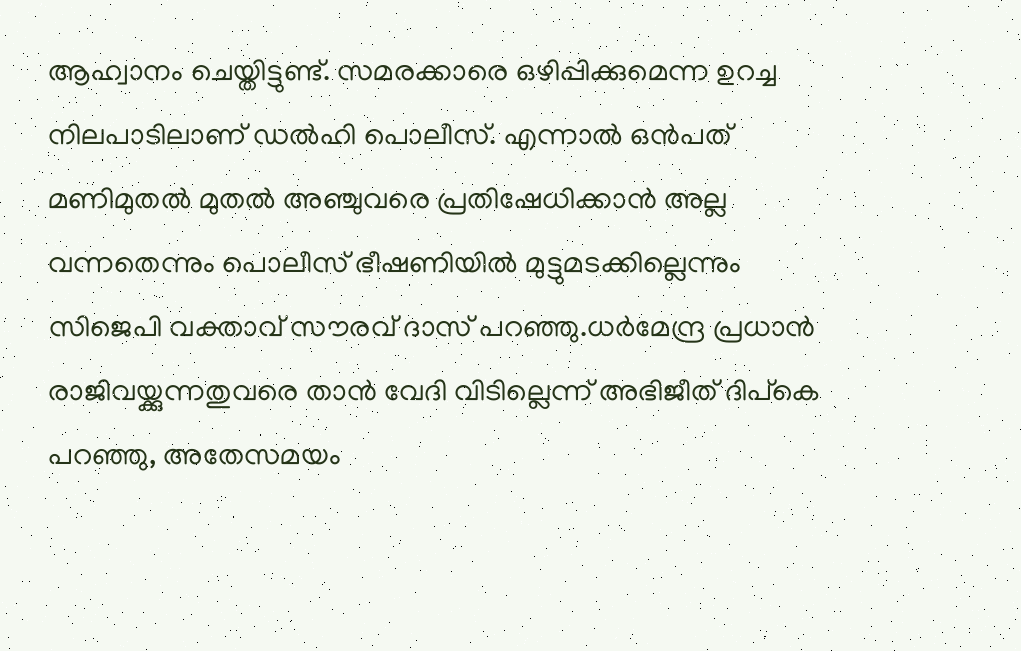ആഹ്വാനം ചെയ്തിട്ടുണ്ട്. സമരക്കാരെ ഒഴിപ്പിക്കുമെന്ന ഉറച്ച നിലപാടിലാണ് ഡൽഹി പൊലീസ്. എന്നാൽ ഒൻപത് മണിമുതൽ മുതൽ അഞ്ചുവരെ പ്രതിഷേധിക്കാൻ അല്ല വന്നതെന്നും പൊലീസ് ഭീഷണിയിൽ മുട്ടുമടക്കില്ലെന്നും സിജെപി വക്താവ് സൗരവ് ദാസ് പറഞ്ഞു.ധർമേന്ദ്ര പ്രധാൻ രാജിവയ്ക്കുന്നതുവരെ താൻ വേദി വിടില്ലെന്ന് അഭിജീത് ദിപ്കെ പറഞ്ഞു, അതേസമയം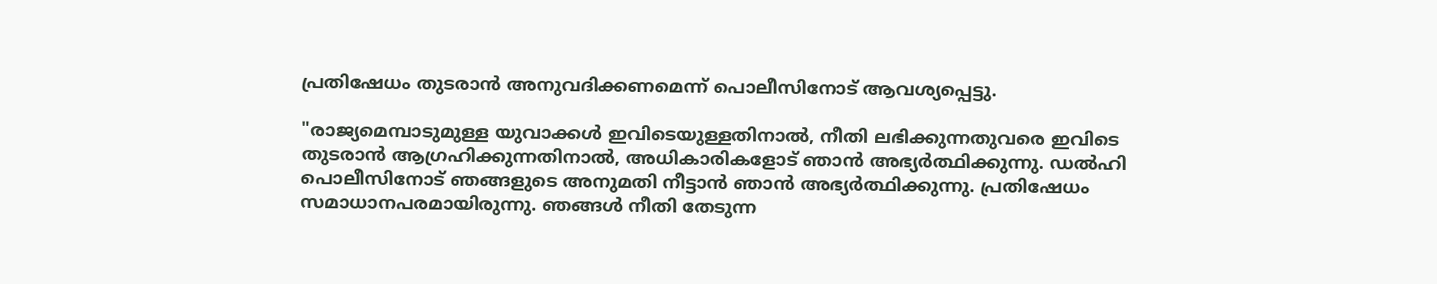പ്രതിഷേധം തുടരാൻ അനുവദിക്കണമെന്ന് പൊലീസിനോട് ആവശ്യപ്പെട്ടു.

"രാജ്യമെമ്പാടുമുള്ള യുവാക്കൾ ഇവിടെയുള്ളതിനാൽ, നീതി ലഭിക്കുന്നതുവരെ ഇവിടെ തുടരാൻ ആഗ്രഹിക്കുന്നതിനാൽ, അധികാരികളോട് ഞാൻ അഭ്യർത്ഥിക്കുന്നു. ഡൽഹി പൊലീസിനോട് ഞങ്ങളുടെ അനുമതി നീട്ടാൻ ഞാൻ അഭ്യർത്ഥിക്കുന്നു. പ്രതിഷേധം സമാധാനപരമായിരുന്നു. ഞങ്ങൾ നീതി തേടുന്ന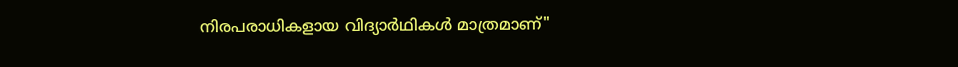നിരപരാധികളായ വിദ്യാർഥികൾ മാത്രമാണ്"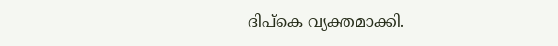ദിപ്കെ വ്യക്തമാക്കി.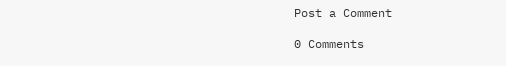Post a Comment

0 Comments